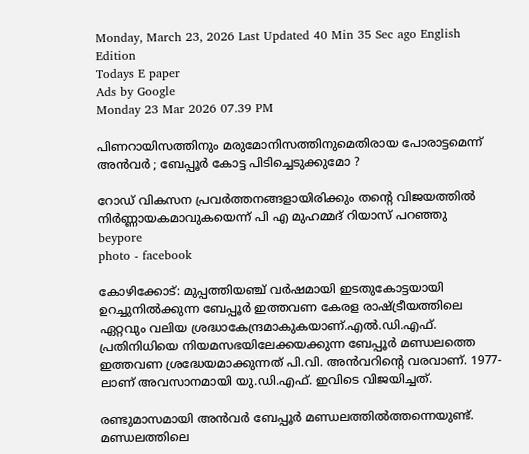Monday, March 23, 2026 Last Updated 40 Min 35 Sec ago English Edition
Todays E paper
Ads by Google
Monday 23 Mar 2026 07.39 PM

പിണറായിസത്തിനും മരുമോനിസത്തിനുമെതിരായ പോരാട്ടമെന്ന് അൻവർ ; ബേപ്പൂർ കോട്ട പിടിച്ചെടുക്കുമോ ?

റോഡ് വികസന പ്രവര്‍ത്തനങ്ങളായിരിക്കും തന്റെ വിജയത്തില്‍ നിര്‍ണ്ണായകമാവുകയെന്ന് പി എ മുഹമ്മദ് റിയാസ് പറഞ്ഞു
beypore
photo - facebook

കോഴിക്കോട്: മുപ്പത്തിയഞ്ച് വർഷമായി ഇടതുകോട്ടയായി ഉറച്ചുനിൽക്കുന്ന ബേപ്പൂർ ഇത്തവണ കേരള രാഷ്ട്രീയത്തിലെ ഏറ്റവും വലിയ ശ്രദ്ധാകേന്ദ്രമാകുകയാണ്.എൽ.ഡി.എഫ്. പ്രതിനിധിയെ നിയമസഭയിലേക്കയക്കുന്ന ബേപ്പൂർ മണ്ഡലത്തെ ഇത്തവണ ശ്രദ്ധേയമാക്കുന്നത് പി.വി. അൻവറിന്റെ വരവാണ്. 1977-ലാണ് അവസാനമായി യു.ഡി.എഫ്. ഇവിടെ വിജയിച്ചത്.

രണ്ടുമാസമായി അൻവർ ബേപ്പൂർ മണ്ഡലത്തിൽത്തന്നെയുണ്ട്. മണ്ഡലത്തിലെ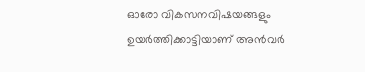ഓരോ വികസനവിഷയങ്ങളും ഉയർത്തിക്കാട്ടിയാണ് അൻവർ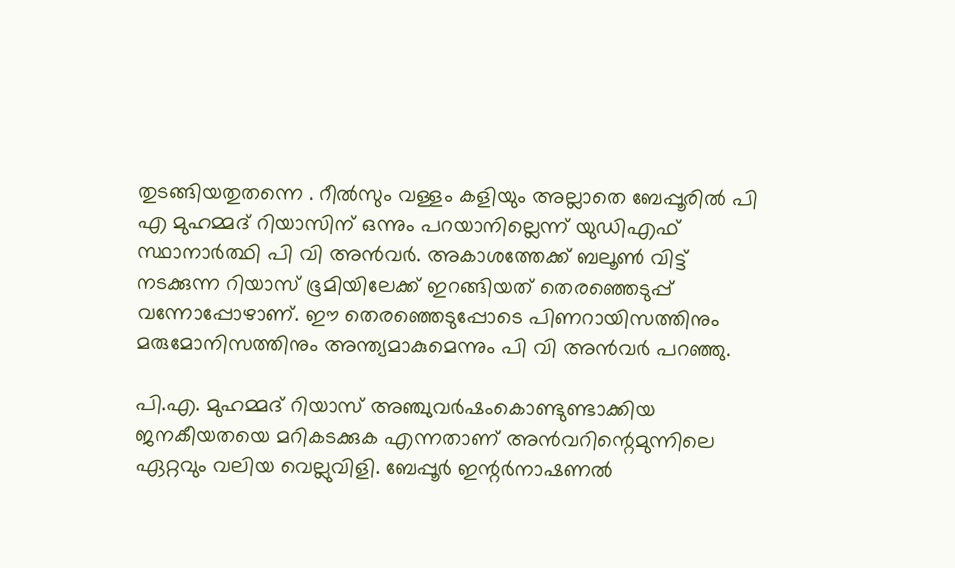തുടങ്ങിയതുതന്നെ . റീൽസും വള്ളം കളിയും അല്ലാതെ ബേപ്പൂരിൽ പി എ മുഹമ്മദ് റിയാസിന് ഒന്നും പറയാനില്ലെന്ന് യുഡിഎഫ് സ്ഥാനാർത്ഥി പി വി അൻവർ. അകാശത്തേക്ക് ബലൂൺ വിട്ട് നടക്കുന്ന റിയാസ് ഭൂമിയിലേക്ക് ഇറങ്ങിയത് തെരഞ്ഞെടുപ്പ് വന്നോപ്പോഴാണ്. ഈ തെരഞ്ഞെടുപ്പോടെ പിണറായിസത്തിനും മരുമോനിസത്തിനും അന്ത്യമാകുമെന്നും പി വി അൻവർ പറഞ്ഞു.

പി.എ. മുഹമ്മദ് റിയാസ് അഞ്ചുവർഷംകൊണ്ടുണ്ടാക്കിയ ജനകീയതയെ മറികടക്കുക എന്നതാണ് അൻവറിന്റെമുന്നിലെ ഏറ്റവും വലിയ വെല്ലുവിളി. ബേപ്പൂർ ഇന്റർനാഷണൽ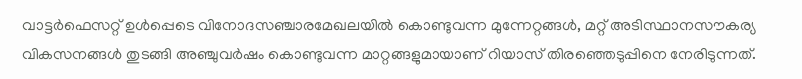വാട്ടർഫെസറ്റ് ഉൾപ്പെടെ വിനോദസഞ്ചാരമേഖലയിൽ കൊണ്ടുവന്ന മുന്നേറ്റങ്ങൾ, മറ്റ് അടിസ്ഥാനസൗകര്യ വികസനങ്ങൾ തുടങ്ങി അഞ്ചുവർഷം കൊണ്ടുവന്ന മാറ്റങ്ങളുമായാണ് റിയാസ് തിരഞ്ഞെടുപ്പിനെ നേരിടുന്നത്.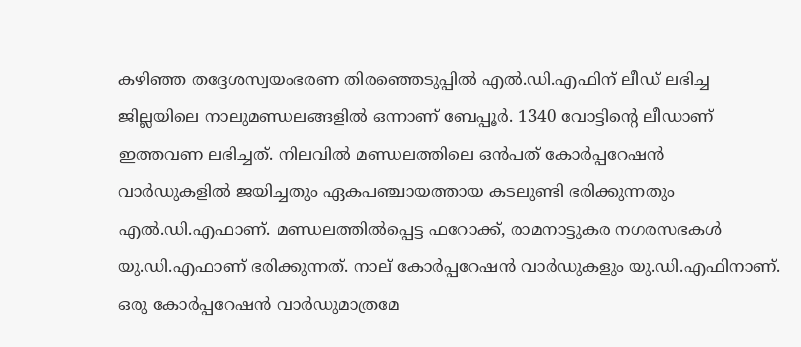കഴിഞ്ഞ തദ്ദേശസ്വയംഭരണ തിരഞ്ഞെടുപ്പിൽ എൽ.ഡി.എഫിന് ലീഡ് ലഭിച്ച ജില്ലയിലെ നാലുമണ്ഡലങ്ങളിൽ ഒന്നാണ് ബേപ്പൂർ. 1340 വോട്ടിന്റെ ലീഡാണ് ഇത്തവണ ലഭിച്ചത്. നിലവിൽ മണ്ഡലത്തിലെ ഒൻപത് കോർപ്പറേഷൻ വാർഡുകളിൽ ജയിച്ചതും ഏകപഞ്ചായത്തായ കടലുണ്ടി ഭരിക്കുന്നതും എൽ.ഡി.എഫാണ്. മണ്ഡലത്തിൽപ്പെട്ട ഫറോക്ക്, രാമനാട്ടുകര നഗരസഭകൾ യു.ഡി.എഫാണ് ഭരിക്കുന്നത്. നാല് കോർപ്പറേഷൻ വാർഡുകളും യു.ഡി.എഫിനാണ്. ഒരു കോർപ്പറേഷൻ വാർഡുമാത്രമേ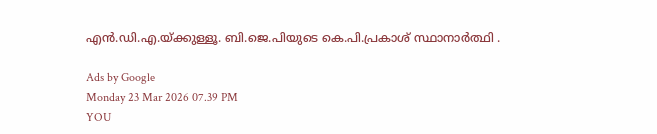എൻ.ഡി.എ.യ്ക്കുള്ളൂ. ബി.ജെ.പിയുടെ കെ.പി.പ്രകാശ് സ്ഥാനാര്‍ത്ഥി .

Ads by Google
Monday 23 Mar 2026 07.39 PM
YOU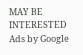MAY BE INTERESTED
Ads by Google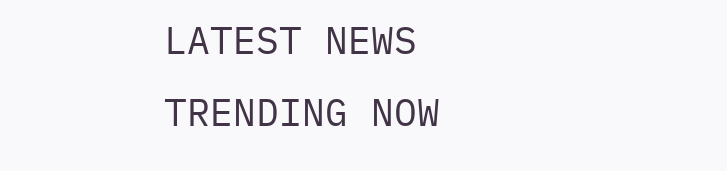LATEST NEWS
TRENDING NOW